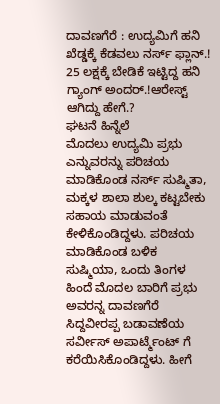ದಾವಣಗೆರೆ : ಉದ್ಯಮಿಗೆ ಹನಿ ಖೆಡ್ಡಕ್ಕೆ ಕೆಡವಲು ನರ್ಸ್ ಫ್ಲಾನ್.! 25 ಲಕ್ಷಕ್ಕೆ ಬೇಡಿಕೆ ಇಟ್ಟಿದ್ದ ಹನಿ ಗ್ಯಾಂಗ್ ಅಂದರ್.!ಆರೇಸ್ಟ್ ಆಗಿದ್ದು ಹೇಗೆ.?
ಘಟನೆ ಹಿನ್ನೆಲೆ
ಮೊದಲು ಉದ್ಯಮಿ ಪ್ರಭು ಎನ್ನುವರನ್ನು ಪರಿಚಯ ಮಾಡಿಕೊಂಡ ನರ್ಸ್ ಸುಷ್ಮಿತಾ, ಮಕ್ಕಳ ಶಾಲಾ ಶುಲ್ಕ ಕಟ್ಟಬೇಕು ಸಹಾಯ ಮಾಡುವಂತೆ ಕೇಳಿಕೊಂಡಿದ್ದಳು. ಪರಿಚಯ ಮಾಡಿಕೊಂಡ ಬಳಿಕ ಸುಷ್ಮಿಯಾ, ಒಂದು ತಿಂಗಳ ಹಿಂದೆ ಮೊದಲ ಬಾರಿಗೆ ಪ್ರಭು ಅವರನ್ನ ದಾವಣಗೆರೆ ಸಿದ್ದವೀರಪ್ಪ ಬಡಾವಣೆಯ ಸರ್ವೀಸ್ ಅಪಾರ್ಟ್ಮೆಂಟ್ ಗೆ ಕರೆಯಿಸಿಕೊಂಡಿದ್ದಳು. ಹೀಗೆ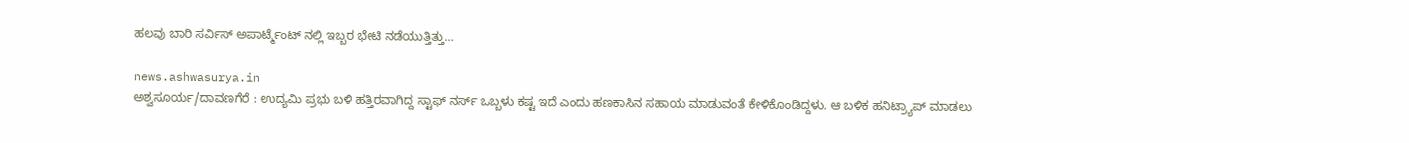ಹಲವು ಬಾರಿ ಸರ್ವಿಸ್ ಅಪಾರ್ಟ್ಮೆಂಟ್ ನಲ್ಲಿ ಇಬ್ಬರ ಭೇಟಿ ನಡೆಯುತ್ತಿತ್ತು…

news.ashwasurya.in
ಅಶ್ವಸೂರ್ಯ/ದಾವಣಗೆರೆ : ಉದ್ಯಮಿ ಪ್ರಭು ಬಳಿ ಹತ್ತಿರವಾಗಿದ್ದ ಸ್ಟಾಫ್ ನರ್ಸ್ ಒಬ್ಬಳು ಕಷ್ಟ ಇದೆ ಎಂದು ಹಣಕಾಸಿನ ಸಹಾಯ ಮಾಡುವಂತೆ ಕೇಳಿಕೊಂಡಿದ್ದಳು. ಆ ಬಳಿಕ ಹನಿಟ್ರ್ಯಾಪ್ ಮಾಡಲು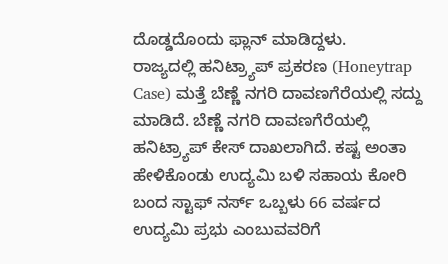ದೊಡ್ಡದೊಂದು ಫ್ಲಾನ್ ಮಾಡಿದ್ದಳು.
ರಾಜ್ಯದಲ್ಲಿ ಹನಿಟ್ರ್ಯಾಪ್ ಪ್ರಕರಣ (Honeytrap Case) ಮತ್ತೆ ಬೆಣ್ಣೆ ನಗರಿ ದಾವಣಗೆರೆಯಲ್ಲಿ ಸದ್ದು ಮಾಡಿದೆ. ಬೆಣ್ಣೆ ನಗರಿ ದಾವಣಗೆರೆಯಲ್ಲಿ ಹನಿಟ್ರ್ಯಾಪ್ ಕೇಸ್ ದಾಖಲಾಗಿದೆ. ಕಷ್ಟ ಅಂತಾ ಹೇಳಿಕೊಂಡು ಉದ್ಯಮಿ ಬಳಿ ಸಹಾಯ ಕೋರಿ ಬಂದ ಸ್ಟಾಫ್ ನರ್ಸ್ ಒಬ್ಬಳು 66 ವರ್ಷದ ಉದ್ಯಮಿ ಪ್ರಭು ಎಂಬುವವರಿಗೆ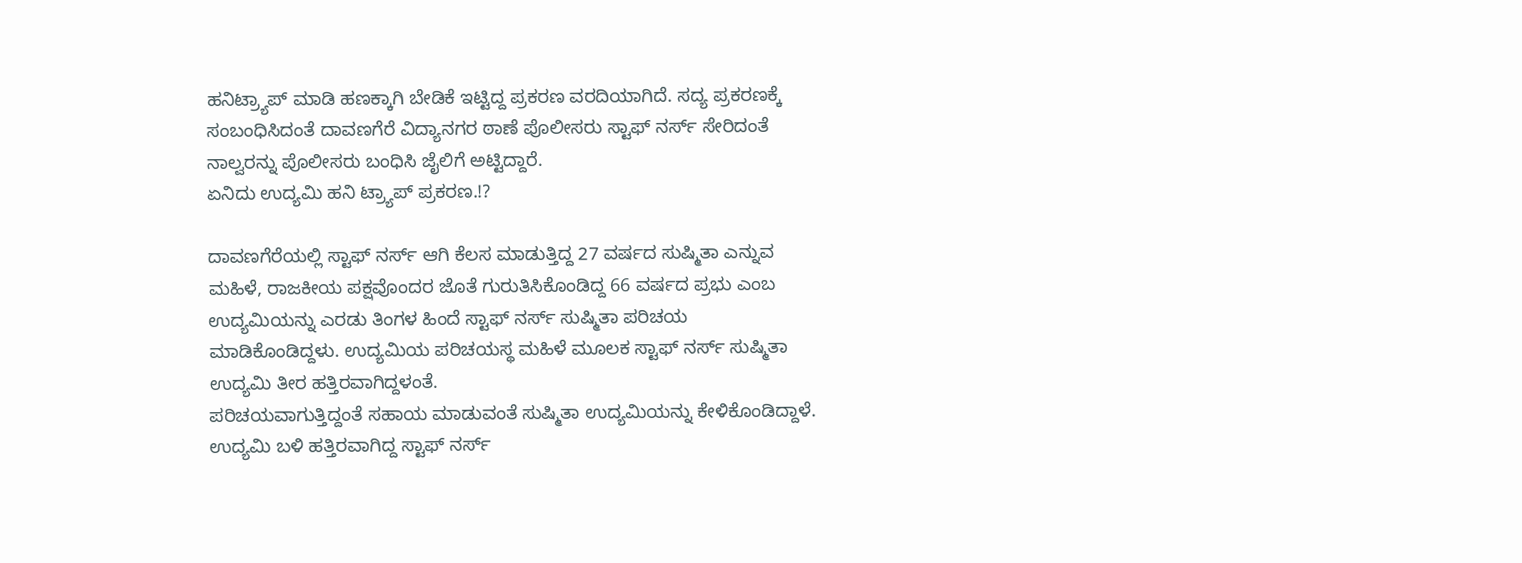ಹನಿಟ್ರ್ಯಾಪ್ ಮಾಡಿ ಹಣಕ್ಕಾಗಿ ಬೇಡಿಕೆ ಇಟ್ಟಿದ್ದ ಪ್ರಕರಣ ವರದಿಯಾಗಿದೆ. ಸದ್ಯ ಪ್ರಕರಣಕ್ಕೆ ಸಂಬಂಧಿಸಿದಂತೆ ದಾವಣಗೆರೆ ವಿದ್ಯಾನಗರ ಠಾಣೆ ಪೊಲೀಸರು ಸ್ಟಾಫ್ ನರ್ಸ್ ಸೇರಿದಂತೆ ನಾಲ್ವರನ್ನು ಪೊಲೀಸರು ಬಂಧಿಸಿ ಜೈಲಿಗೆ ಅಟ್ಟಿದ್ದಾರೆ.
ಏನಿದು ಉದ್ಯಮಿ ಹನಿ ಟ್ರ್ಯಾಪ್ ಪ್ರಕರಣ.!?

ದಾವಣಗೆರೆಯಲ್ಲಿ ಸ್ಟಾಫ್ ನರ್ಸ್ ಆಗಿ ಕೆಲಸ ಮಾಡುತ್ತಿದ್ದ 27 ವರ್ಷದ ಸುಷ್ಮಿತಾ ಎನ್ನುವ ಮಹಿಳೆ, ರಾಜಕೀಯ ಪಕ್ಷವೊಂದರ ಜೊತೆ ಗುರುತಿಸಿಕೊಂಡಿದ್ದ 66 ವರ್ಷದ ಪ್ರಭು ಎಂಬ ಉದ್ಯಮಿಯನ್ನು ಎರಡು ತಿಂಗಳ ಹಿಂದೆ ಸ್ಟಾಫ್ ನರ್ಸ್ ಸುಷ್ಮಿತಾ ಪರಿಚಯ ಮಾಡಿಕೊಂಡಿದ್ದಳು. ಉದ್ಯಮಿಯ ಪರಿಚಯಸ್ಥ ಮಹಿಳೆ ಮೂಲಕ ಸ್ಟಾಫ್ ನರ್ಸ್ ಸುಷ್ಮಿತಾ ಉದ್ಯಮಿ ತೀರ ಹತ್ತಿರವಾಗಿದ್ದಳಂತೆ.
ಪರಿಚಯವಾಗುತ್ತಿದ್ದಂತೆ ಸಹಾಯ ಮಾಡುವಂತೆ ಸುಷ್ಮಿತಾ ಉದ್ಯಮಿಯನ್ನು ಕೇಳಿಕೊಂಡಿದ್ದಾಳೆ.
ಉದ್ಯಮಿ ಬಳಿ ಹತ್ತಿರವಾಗಿದ್ದ ಸ್ಟಾಫ್ ನರ್ಸ್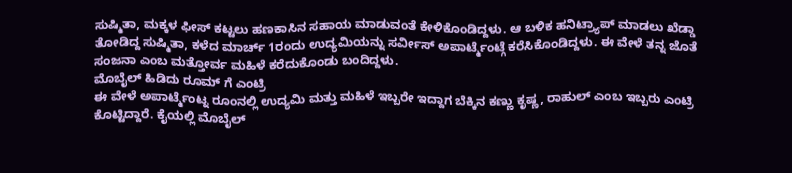ಸುಷ್ಮಿತಾ, ಮಕ್ಕಳ ಫೀಸ್ ಕಟ್ಟಲು ಹಣಕಾಸಿನ ಸಹಾಯ ಮಾಡುವಂತೆ ಕೇಳಿಕೊಂಡಿದ್ದಳು. ಆ ಬಳಿಕ ಹನಿಟ್ರ್ಯಾಪ್ ಮಾಡಲು ಖೆಡ್ಡಾ ತೋಡಿದ್ದ ಸುಷ್ಮಿತಾ, ಕಳೆದ ಮಾರ್ಚ್ 1ರಂದು ಉದ್ಯಮಿಯನ್ನು ಸರ್ವೀಸ್ ಅಪಾರ್ಟ್ಮೆಂಟ್ಗೆ ಕರೆಸಿಕೊಂಡಿದ್ದಳು. ಈ ವೇಳೆ ತನ್ನ ಜೊತೆ ಸಂಜನಾ ಎಂಬ ಮತ್ತೋರ್ವ ಮಹಿಳೆ ಕರೆದುಕೊಂಡು ಬಂದಿದ್ದಳು.
ಮೊಬೈಲ್ ಹಿಡಿದು ರೂಮ್ ಗೆ ಎಂಟ್ರಿ
ಈ ವೇಳೆ ಅಪಾರ್ಟ್ಮೆಂಟ್ನ ರೂಂನಲ್ಲಿ ಉದ್ಯಮಿ ಮತ್ತು ಮಹಿಳೆ ಇಬ್ಬರೇ ಇದ್ದಾಗ ಬೆಕ್ಕಿನ ಕಣ್ಣು ಕೃಷ್ಣ, ರಾಹುಲ್ ಎಂಬ ಇಬ್ಬರು ಎಂಟ್ರಿ ಕೊಟ್ಟಿದ್ದಾರೆ. ಕೈಯಲ್ಲಿ ಮೊಬೈಲ್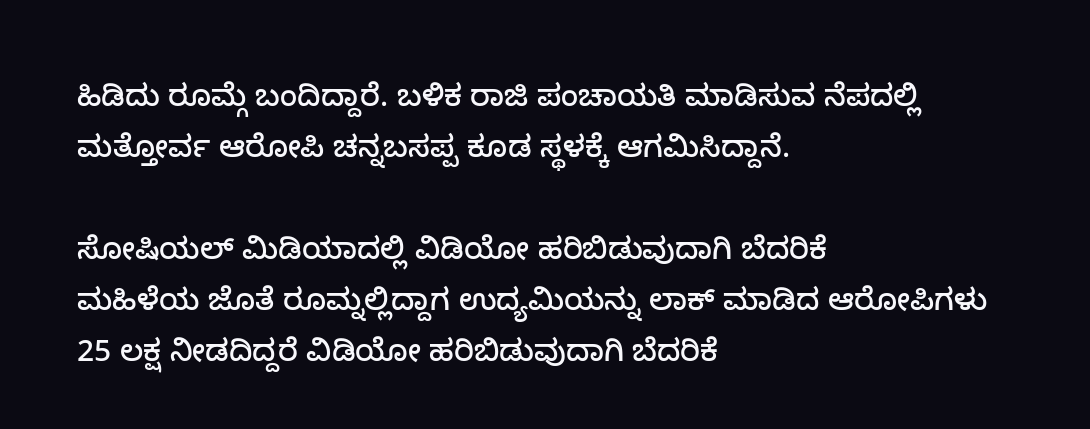ಹಿಡಿದು ರೂಮ್ಗೆ ಬಂದಿದ್ದಾರೆ. ಬಳಿಕ ರಾಜಿ ಪಂಚಾಯತಿ ಮಾಡಿಸುವ ನೆಪದಲ್ಲಿ ಮತ್ತೋರ್ವ ಆರೋಪಿ ಚನ್ನಬಸಪ್ಪ ಕೂಡ ಸ್ಥಳಕ್ಕೆ ಆಗಮಿಸಿದ್ದಾನೆ.

ಸೋಷಿಯಲ್ ಮಿಡಿಯಾದಲ್ಲಿ ವಿಡಿಯೋ ಹರಿಬಿಡುವುದಾಗಿ ಬೆದರಿಕೆ
ಮಹಿಳೆಯ ಜೊತೆ ರೂಮ್ನಲ್ಲಿದ್ದಾಗ ಉದ್ಯಮಿಯನ್ನು ಲಾಕ್ ಮಾಡಿದ ಆರೋಪಿಗಳು 25 ಲಕ್ಷ ನೀಡದಿದ್ದರೆ ವಿಡಿಯೋ ಹರಿಬಿಡುವುದಾಗಿ ಬೆದರಿಕೆ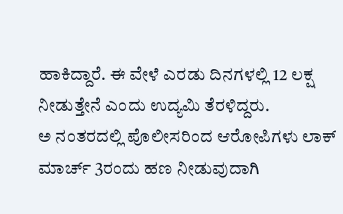ಹಾಕಿದ್ದಾರೆ. ಈ ವೇಳೆ ಎರಡು ದಿನಗಳಲ್ಲಿ 12 ಲಕ್ಷ ನೀಡುತ್ತೇನೆ ಎಂದು ಉದ್ಯಮಿ ತೆರಳಿದ್ದರು.
ಅ ನಂತರದಲ್ಲಿ ಪೊಲೀಸರಿಂದ ಆರೋಪಿಗಳು ಲಾಕ್
ಮಾರ್ಚ್ 3ರಂದು ಹಣ ನೀಡುವುದಾಗಿ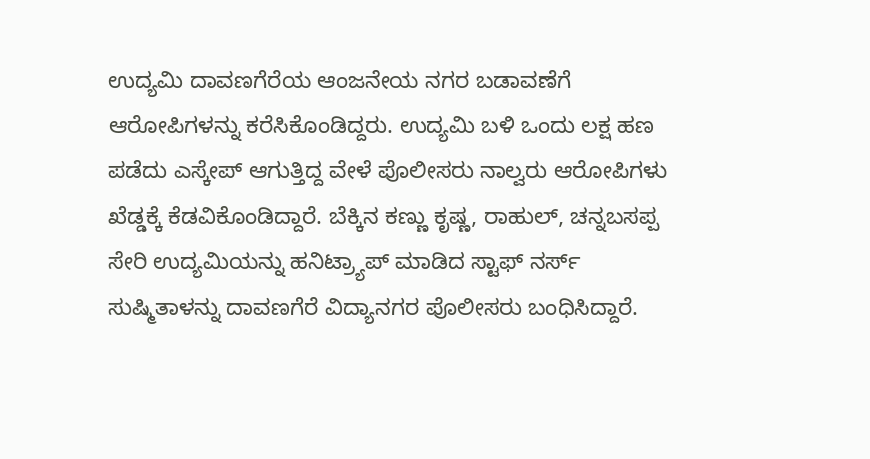ಉದ್ಯಮಿ ದಾವಣಗೆರೆಯ ಆಂಜನೇಯ ನಗರ ಬಡಾವಣೆಗೆ ಆರೋಪಿಗಳನ್ನು ಕರೆಸಿಕೊಂಡಿದ್ದರು. ಉದ್ಯಮಿ ಬಳಿ ಒಂದು ಲಕ್ಷ ಹಣ ಪಡೆದು ಎಸ್ಕೇಪ್ ಆಗುತ್ತಿದ್ದ ವೇಳೆ ಪೊಲೀಸರು ನಾಲ್ವರು ಆರೋಪಿಗಳು ಖೆಡ್ಡಕ್ಕೆ ಕೆಡವಿಕೊಂಡಿದ್ದಾರೆ. ಬೆಕ್ಕಿನ ಕಣ್ಣು ಕೃಷ್ಣ, ರಾಹುಲ್, ಚನ್ನಬಸಪ್ಪ ಸೇರಿ ಉದ್ಯಮಿಯನ್ನು ಹನಿಟ್ರ್ಯಾಪ್ ಮಾಡಿದ ಸ್ಟಾಫ್ ನರ್ಸ್ ಸುಷ್ಮಿತಾಳನ್ನು ದಾವಣಗೆರೆ ವಿದ್ಯಾನಗರ ಪೊಲೀಸರು ಬಂಧಿಸಿದ್ದಾರೆ.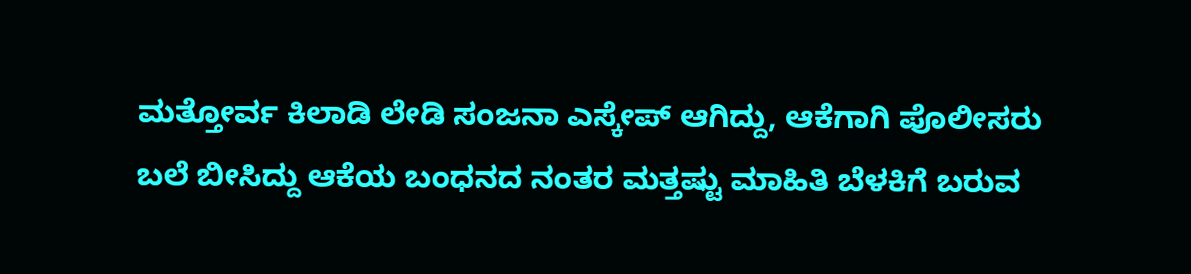ಮತ್ತೋರ್ವ ಕಿಲಾಡಿ ಲೇಡಿ ಸಂಜನಾ ಎಸ್ಕೇಪ್ ಆಗಿದ್ದು, ಆಕೆಗಾಗಿ ಪೊಲೀಸರು ಬಲೆ ಬೀಸಿದ್ದು ಆಕೆಯ ಬಂಧನದ ನಂತರ ಮತ್ತಷ್ಟು ಮಾಹಿತಿ ಬೆಳಕಿಗೆ ಬರುವ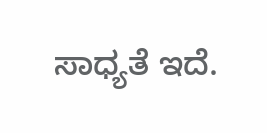ಸಾಧ್ಯತೆ ಇದೆ.